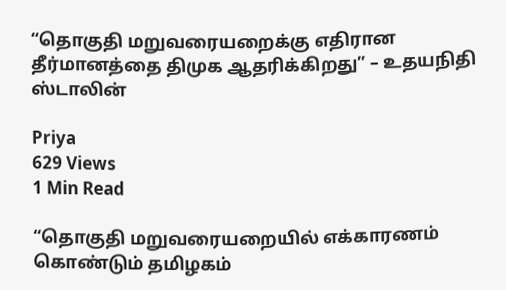“தொகுதி மறுவரையறைக்கு எதிரான தீர்மானத்தை திமுக ஆதரிக்கிறது” – உதயநிதி ஸ்டாலின்

Priya
629 Views
1 Min Read

“தொகுதி மறுவரையறையில் எக்காரணம் கொண்டும் தமிழகம்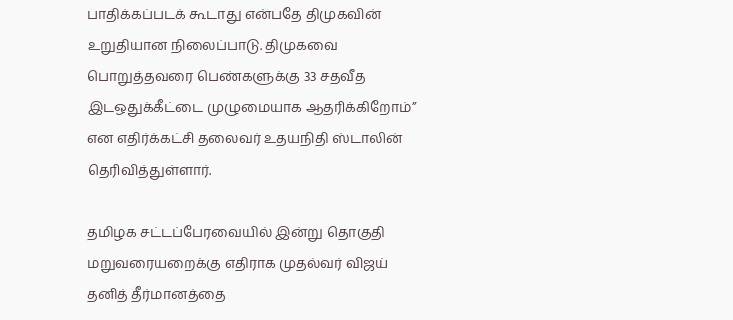பாதிக்கப்படக் கூடாது என்பதே திமுகவின் உறுதியான நிலைப்பாடு. திமுகவை பொறுத்தவரை பெண்களுக்கு 33 சதவீத இடஒதுக்கீட்டை முழுமையாக ஆதரிக்கிறோம்” என எதிர்க்கட்சி தலைவர் உதயநிதி ஸ்டாலின் தெரிவித்துள்ளார்.

தமிழக சட்டப்பேரவையில் இன்று தொகுதி மறுவரையறைக்கு எதிராக முதல்வர் விஜய் தனித் தீர்மானத்தை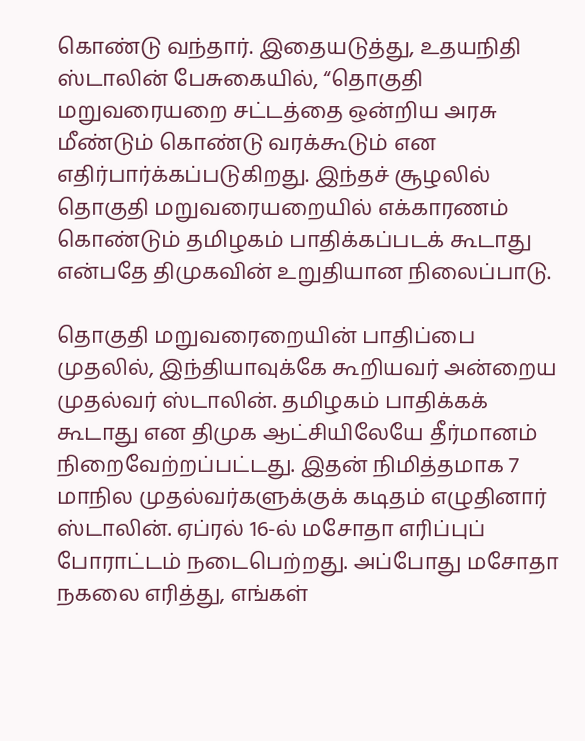கொண்டு வந்தார். இதையடுத்து, உதயநிதி ஸ்டாலின் பேசுகையில், “தொகுதி மறுவரையறை சட்டத்தை ஒன்றிய அரசு மீண்டும் கொண்டு வரக்கூடும் என எதிர்பார்க்கப்படுகிறது. இந்தச் சூழலில் தொகுதி மறுவரையறையில் எக்காரணம் கொண்டும் தமிழகம் பாதிக்கப்படக் கூடாது என்பதே திமுகவின் உறுதியான நிலைப்பாடு.

தொகுதி மறுவரைறையின் பாதிப்பை முதலில், இந்தியாவுக்கே கூறியவர் அன்றைய முதல்வர் ஸ்டாலின். தமிழகம் பாதிக்கக் கூடாது என திமுக ஆட்சியிலேயே தீர்மானம் நிறைவேற்றப்பட்டது. இதன் நிமித்தமாக 7 மாநில முதல்வர்களுக்குக் கடிதம் எழுதினார் ஸ்டாலின். ஏப்ரல் 16-ல் மசோதா எரிப்புப் போராட்டம் நடைபெற்றது. அப்போது மசோதா நகலை எரித்து, எங்கள்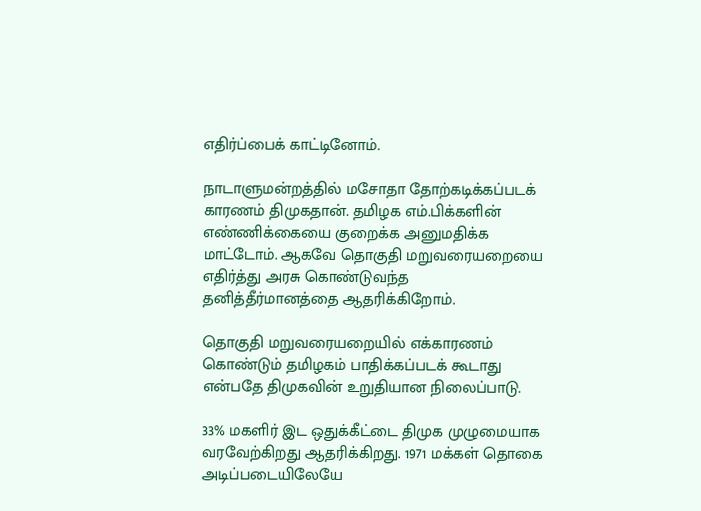எதிர்ப்பைக் காட்டினோம்.

நாடாளுமன்றத்தில் மசோதா தோற்கடிக்கப்படக் காரணம் திமுகதான். தமிழக எம்.பிக்களின் எண்ணிக்கையை குறைக்க அனுமதிக்க மாட்டோம். ஆகவே தொகுதி மறுவரையறையை எதிர்த்து அரசு கொண்டுவந்த தனித்தீர்மானத்தை ஆதரிக்கிறோம்.

தொகுதி மறுவரையறையில் எக்காரணம் கொண்டும் தமிழகம் பாதிக்கப்படக் கூடாது என்பதே திமுகவின் உறுதியான நிலைப்பாடு.

33% மகளிர் இட ஒதுக்கீட்டை திமுக முழுமையாக வரவேற்கிறது ஆதரிக்கிறது. 1971 மக்கள் தொகை அடிப்படையிலேயே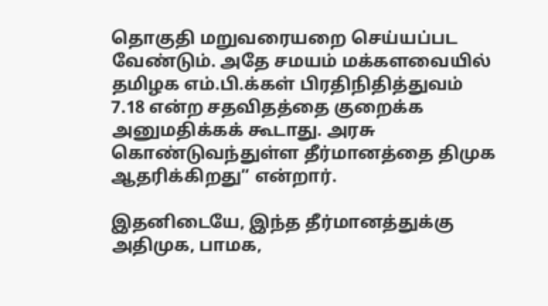தொகுதி மறுவரையறை செய்யப்பட வேண்டும். அதே சமயம் மக்களவையில் தமிழக எம்.பி.க்கள் பிரதிநிதித்துவம் 7.18 என்ற சதவிதத்தை குறைக்க அனுமதிக்கக் கூடாது. அரசு கொண்டுவந்துள்ள தீர்மானத்தை திமுக ஆதரிக்கிறது” என்றார்.

இதனிடையே, இந்த தீர்மானத்துக்கு அதிமுக, பாமக,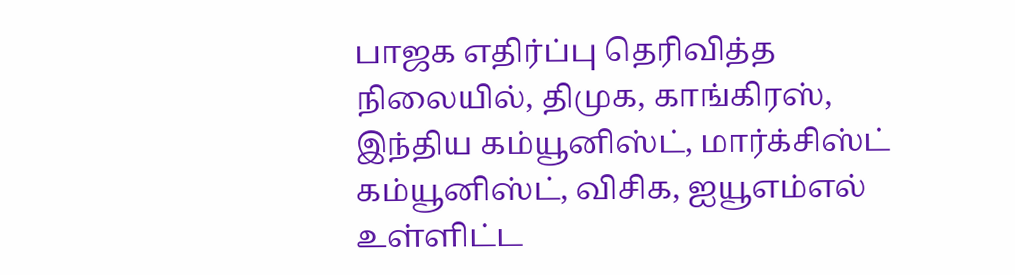பாஜக எதிர்ப்பு தெரிவித்த நிலையில், திமுக, காங்கிரஸ், இந்திய கம்யூனிஸ்ட், மார்க்சிஸ்ட் கம்யூனிஸ்ட், விசிக, ஐயூஎம்எல் உள்ளிட்ட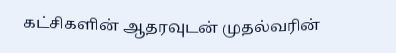கட்சிகளின் ஆதரவுடன் முதல்வரின்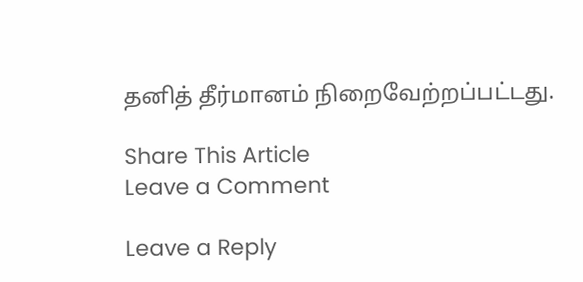தனித் தீர்மானம் நிறைவேற்றப்பட்டது.

Share This Article
Leave a Comment

Leave a Reply